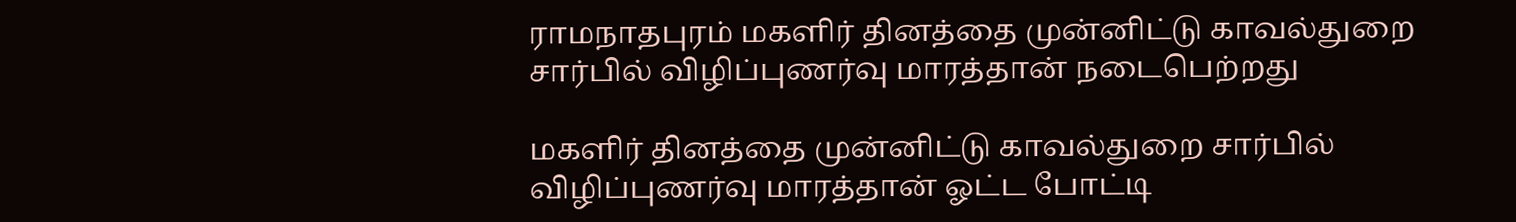ராமநாதபுரம் மகளிர் தினத்தை முன்னிட்டு காவல்துறை சார்பில் விழிப்புணர்வு மாரத்தான் நடைபெற்றது

மகளிர் தினத்தை முன்னிட்டு காவல்துறை சார்பில் விழிப்புணர்வு மாரத்தான் ஓட்ட போட்டி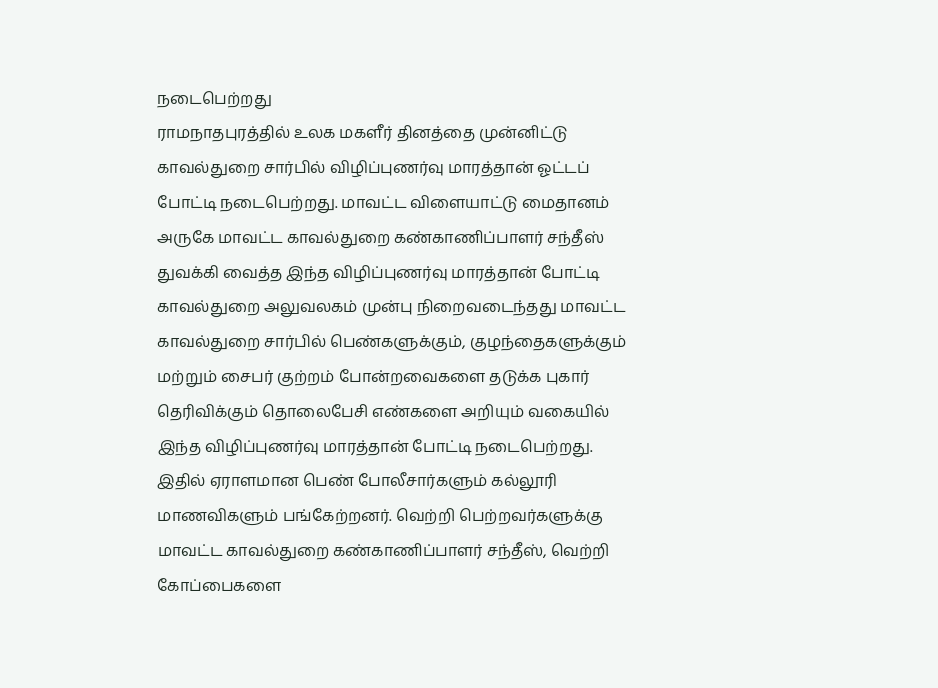நடைபெற்றது
ராமநாதபுரத்தில் உலக மகளீர் தினத்தை முன்னிட்டு காவல்துறை சார்பில் விழிப்புணர்வு மாரத்தான் ஓட்டப் போட்டி நடைபெற்றது. மாவட்ட விளையாட்டு மைதானம் அருகே மாவட்ட காவல்துறை கண்காணிப்பாளர் சந்தீஸ் துவக்கி வைத்த இந்த விழிப்புணர்வு மாரத்தான் போட்டி காவல்துறை அலுவலகம் முன்பு நிறைவடைந்தது மாவட்ட காவல்துறை சார்பில் பெண்களுக்கும், குழந்தைகளுக்கும் மற்றும் சைபர் குற்றம் போன்றவைகளை தடுக்க புகார் தெரிவிக்கும் தொலைபேசி எண்களை அறியும் வகையில் இந்த விழிப்புணர்வு மாரத்தான் போட்டி நடைபெற்றது. இதில் ஏராளமான பெண் போலீசார்களும் கல்லூரி மாணவிகளும் பங்கேற்றனர். வெற்றி பெற்றவர்களுக்கு மாவட்ட காவல்துறை கண்காணிப்பாளர் சந்தீஸ், வெற்றி கோப்பைகளை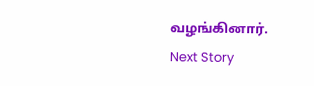வழங்கினார்.
Next Story